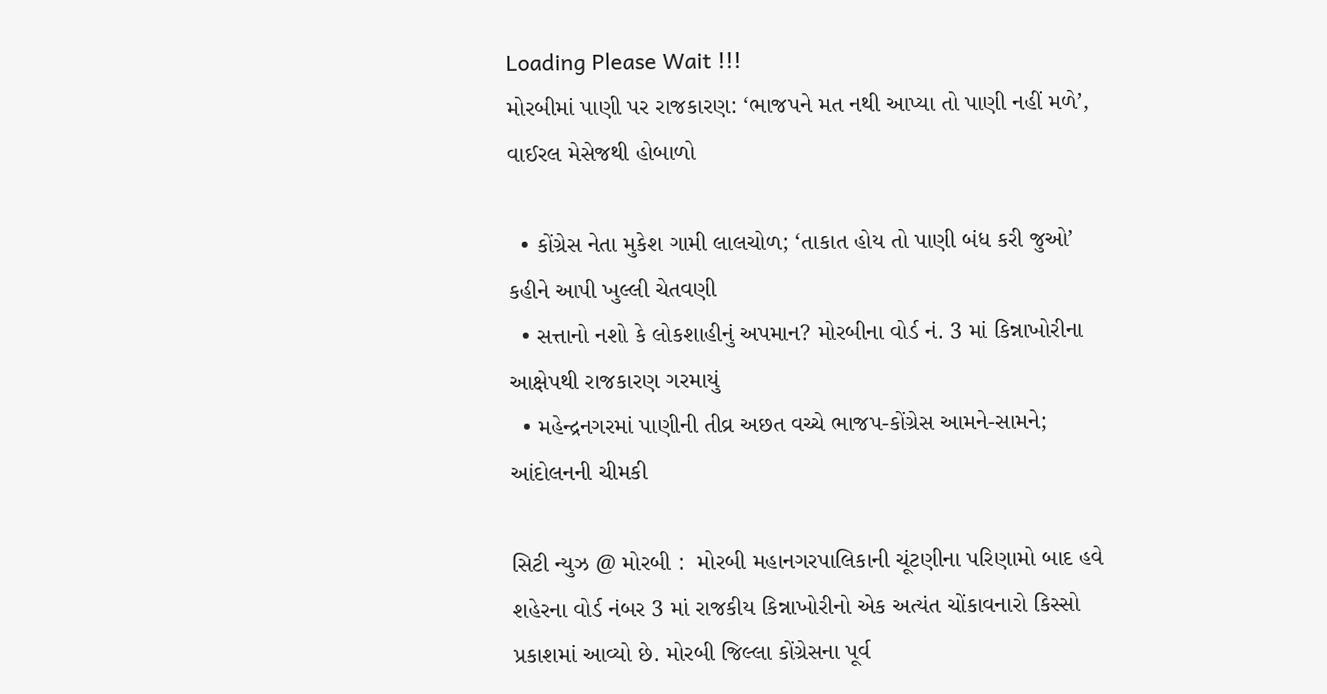Loading Please Wait !!!
મોરબીમાં પાણી પર રાજકારણ: ‘ભાજપને મત નથી આપ્યા તો પાણી નહીં મળે’, વાઈરલ મેસેજથી હોબાળો

  • કોંગ્રેસ નેતા મુકેશ ગામી લાલચોળ; ‘તાકાત હોય તો પાણી બંધ કરી જુઓ’ કહીને આપી ખુલ્લી ચેતવણી
  • સત્તાનો નશો કે લોકશાહીનું અપમાન? મોરબીના વોર્ડ નં. 3 માં કિન્નાખોરીના આક્ષેપથી રાજકારણ ગરમાયું
  • મહેન્દ્રનગરમાં પાણીની તીવ્ર અછત વચ્ચે ભાજપ-કોંગ્રેસ આમને-સામને; આંદોલનની ચીમકી

સિટી ન્યુઝ @ મોરબી :  મોરબી મહાનગરપાલિકાની ચૂંટણીના પરિણામો બાદ હવે શહેરના વોર્ડ નંબર 3 માં રાજકીય કિન્નાખોરીનો એક અત્યંત ચોંકાવનારો કિસ્સો પ્રકાશમાં આવ્યો છે. મોરબી જિલ્લા કોંગ્રેસના પૂર્વ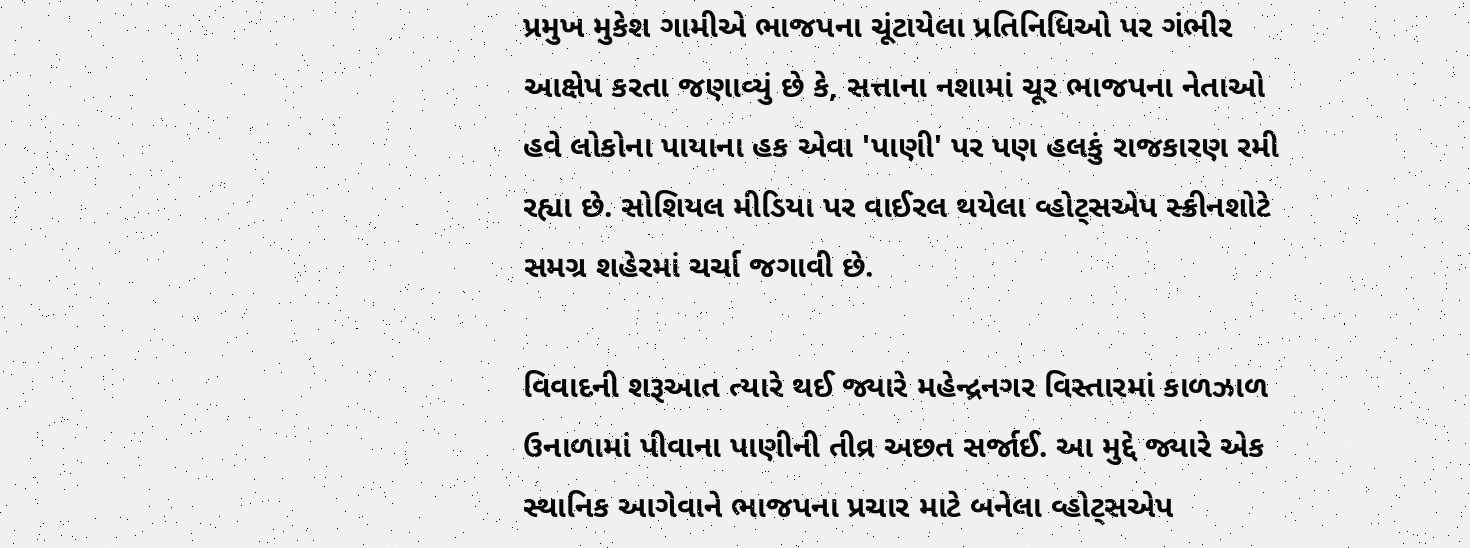પ્રમુખ મુકેશ ગામીએ ભાજપના ચૂંટાયેલા પ્રતિનિધિઓ પર ગંભીર આક્ષેપ કરતા જણાવ્યું છે કે, સત્તાના નશામાં ચૂર ભાજપના નેતાઓ હવે લોકોના પાયાના હક એવા 'પાણી' પર પણ હલકું રાજકારણ રમી રહ્યા છે. સોશિયલ મીડિયા પર વાઈરલ થયેલા વ્હોટ્સએપ સ્ક્રીનશોટે સમગ્ર શહેરમાં ચર્ચા જગાવી છે.

વિવાદની શરૂઆત ત્યારે થઈ જ્યારે મહેન્દ્રનગર વિસ્તારમાં કાળઝાળ ઉનાળામાં પીવાના પાણીની તીવ્ર અછત સર્જાઈ. આ મુદ્દે જ્યારે એક સ્થાનિક આગેવાને ભાજપના પ્રચાર માટે બનેલા વ્હોટ્સએપ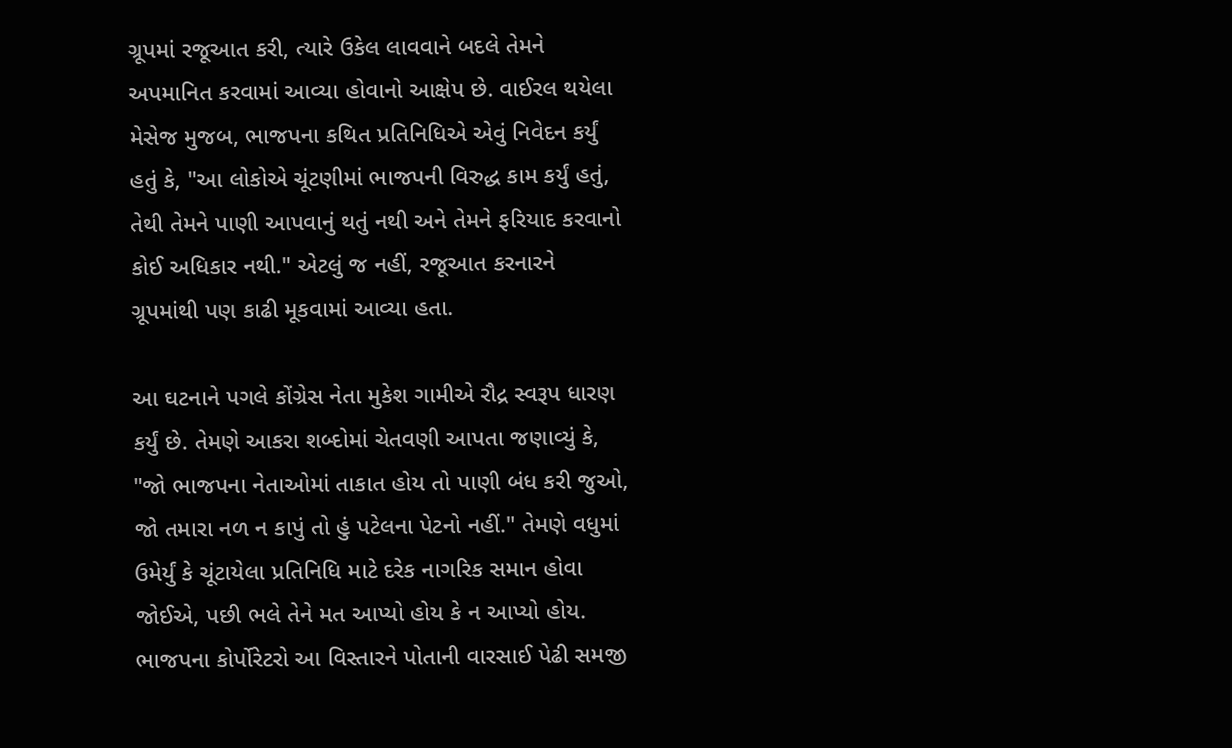ગ્રૂપમાં રજૂઆત કરી, ત્યારે ઉકેલ લાવવાને બદલે તેમને અપમાનિત કરવામાં આવ્યા હોવાનો આક્ષેપ છે. વાઈરલ થયેલા મેસેજ મુજબ, ભાજપના કથિત પ્રતિનિધિએ એવું નિવેદન કર્યું હતું કે, "આ લોકોએ ચૂંટણીમાં ભાજપની વિરુદ્ધ કામ કર્યું હતું, તેથી તેમને પાણી આપવાનું થતું નથી અને તેમને ફરિયાદ કરવાનો કોઈ અધિકાર નથી." એટલું જ નહીં, રજૂઆત કરનારને ગ્રૂપમાંથી પણ કાઢી મૂકવામાં આવ્યા હતા.

આ ઘટનાને પગલે કોંગ્રેસ નેતા મુકેશ ગામીએ રૌદ્ર સ્વરૂપ ધારણ કર્યું છે. તેમણે આકરા શબ્દોમાં ચેતવણી આપતા જણાવ્યું કે, "જો ભાજપના નેતાઓમાં તાકાત હોય તો પાણી બંધ કરી જુઓ, જો તમારા નળ ન કાપું તો હું પટેલના પેટનો નહીં." તેમણે વધુમાં ઉમેર્યું કે ચૂંટાયેલા પ્રતિનિધિ માટે દરેક નાગરિક સમાન હોવા જોઈએ, પછી ભલે તેને મત આપ્યો હોય કે ન આપ્યો હોય. ભાજપના કોર્પોરેટરો આ વિસ્તારને પોતાની વારસાઈ પેઢી સમજી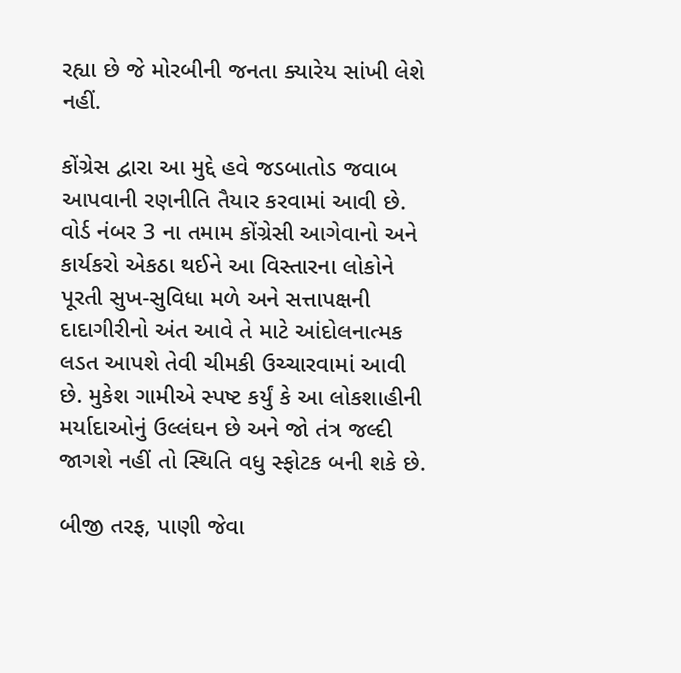રહ્યા છે જે મોરબીની જનતા ક્યારેય સાંખી લેશે નહીં.

કોંગ્રેસ દ્વારા આ મુદ્દે હવે જડબાતોડ જવાબ આપવાની રણનીતિ તૈયાર કરવામાં આવી છે. વોર્ડ નંબર 3 ના તમામ કોંગ્રેસી આગેવાનો અને કાર્યકરો એકઠા થઈને આ વિસ્તારના લોકોને પૂરતી સુખ-સુવિધા મળે અને સત્તાપક્ષની દાદાગીરીનો અંત આવે તે માટે આંદોલનાત્મક લડત આપશે તેવી ચીમકી ઉચ્ચારવામાં આવી છે. મુકેશ ગામીએ સ્પષ્ટ કર્યું કે આ લોકશાહીની મર્યાદાઓનું ઉલ્લંઘન છે અને જો તંત્ર જલ્દી જાગશે નહીં તો સ્થિતિ વધુ સ્ફોટક બની શકે છે.

બીજી તરફ, પાણી જેવા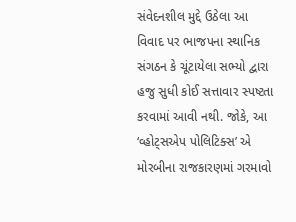સંવેદનશીલ મુદ્દે ઉઠેલા આ વિવાદ પર ભાજપના સ્થાનિક સંગઠન કે ચૂંટાયેલા સભ્યો દ્વારા હજુ સુધી કોઈ સત્તાવાર સ્પષ્ટતા કરવામાં આવી નથી. જોકે, આ ‘વ્હોટ્સએપ પોલિટિક્સ’ એ મોરબીના રાજકારણમાં ગરમાવો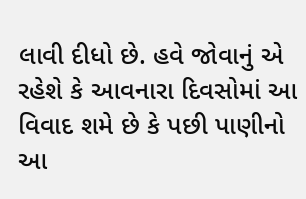લાવી દીધો છે. હવે જોવાનું એ રહેશે કે આવનારા દિવસોમાં આ વિવાદ શમે છે કે પછી પાણીનો આ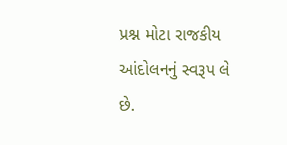પ્રશ્ન મોટા રાજકીય આંદોલનનું સ્વરૂપ લે છે.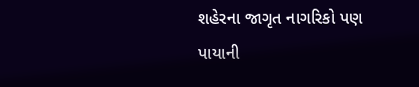શહેરના જાગૃત નાગરિકો પણ પાયાની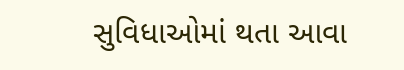સુવિધાઓમાં થતા આવા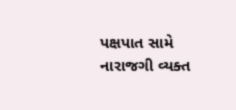પક્ષપાત સામે નારાજગી વ્યક્ત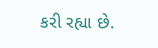કરી રહ્યા છે.